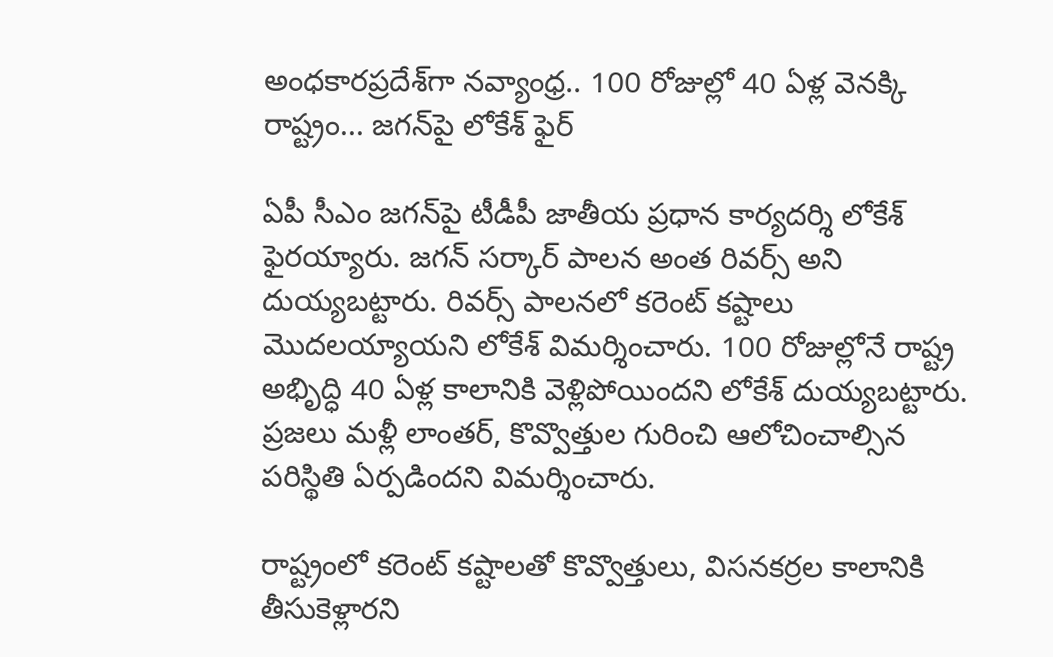అంధకారప్రదేశ్‌గా నవ్యాంధ్ర.. 100 రోజుల్లో 40 ఏళ్ల వెనక్కి రాష్ట్రం... జగన్‌పై లోకేశ్ ఫైర్

ఏపీ సీఎం జగన్‌పై టీడీపీ జాతీయ ప్రధాన కార్యదర్శి లోకేశ్ ఫైరయ్యారు. జగన్ సర్కార్ పాలన అంత రివర్స్ అని దుయ్యబట్టారు. రివర్స్ పాలనలో కరెంట్ కష్టాలు మొదలయ్యాయని లోకేశ్ విమర్శించారు. 100 రోజుల్లోనే రాష్ట్ర అభిృద్ధి 40 ఏళ్ల కాలానికి వెళ్లిపోయిందని లోకేశ్ దుయ్యబట్టారు. ప్రజలు మళ్లీ లాంతర్, కొవ్వొత్తుల గురించి ఆలోచించాల్సిన పరిస్థితి ఏర్పడిందని విమర్శించారు.

రాష్ట్రంలో కరెంట్ కష్టాలతో కొవ్వొత్తులు, విసనకర్రల కాలానికి తీసుకెళ్లారని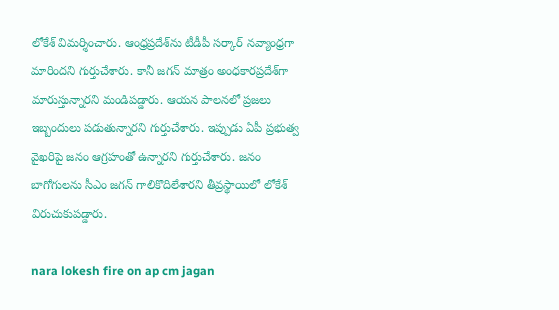లోకేశ్ విమర్శించారు. ఆంధ్రప్రదేశ్‌ను టీడీపీ సర్కార్ నవ్యాంధ్రగా మారిందని గుర్తుచేశారు. కానీ జగన్ మాత్రం అంధకారప్రదేశ్‌గా మారుస్తున్నారని మండిపడ్డారు. ఆయన పాలనలో ప్రజలు ఇబ్బందులు పడుతున్నారని గుర్తుచేశారు. ఇప్పుడు ఏపీ ప్రభుత్వ వైఖరిపై జనం ఆగ్రహంతో ఉన్నారని గుర్తుచేశారు. జనం బాగోగులను సీఎం జగన్ గాలికొదిలేశారని తీవ్రస్థాయిలో లోకేశ్ విరుచుకుపడ్డారు.

nara lokesh fire on ap cm jagan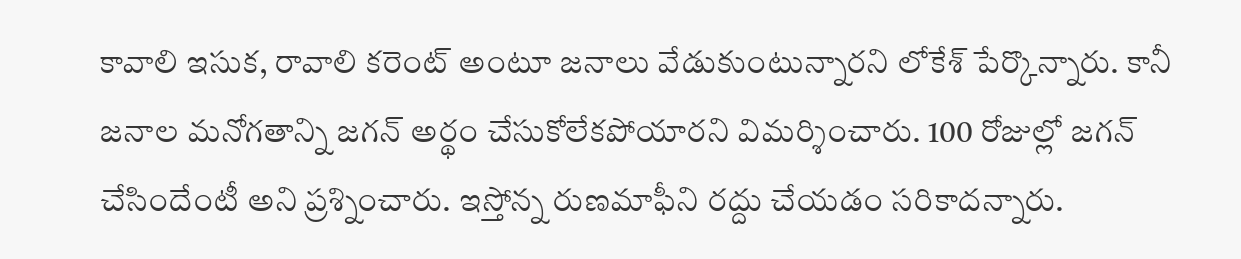కావాలి ఇసుక, రావాలి కరెంట్ అంటూ జనాలు వేడుకుంటున్నారని లోకేశ్ పేర్కొన్నారు. కానీ జనాల మనోగతాన్ని జగన్ అర్థం చేసుకోలేకపోయారని విమర్శించారు. 100 రోజుల్లో జగన్ చేసిందేంటీ అని ప్రశ్నించారు. ఇస్తోన్న రుణమాఫీని రద్దు చేయడం సరికాదన్నారు.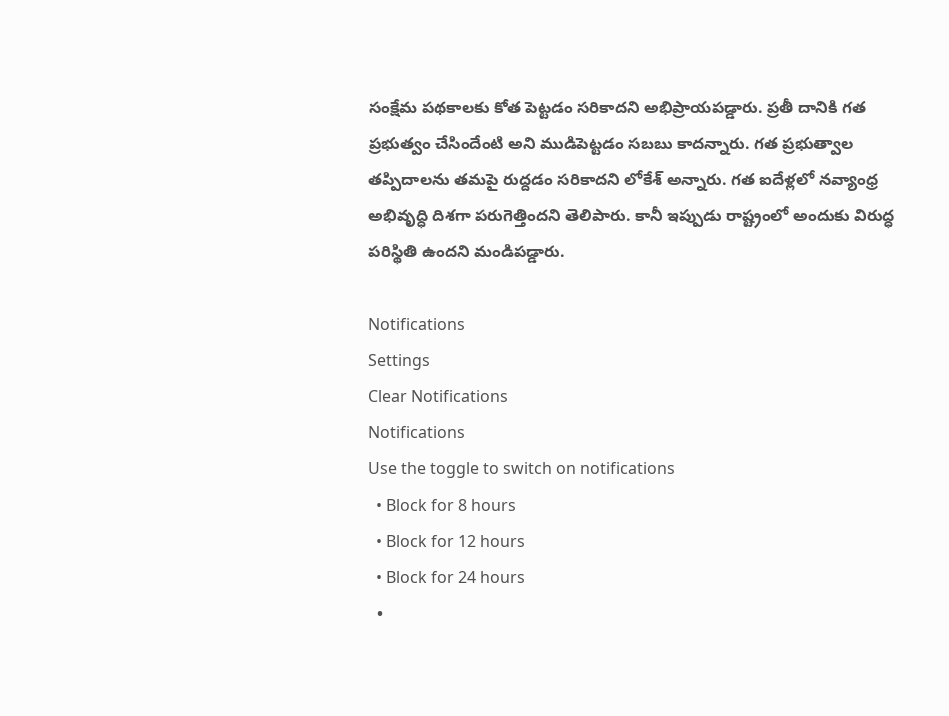సంక్షేమ పథకాలకు కోత పెట్టడం సరికాదని అభిప్రాయపడ్డారు. ప్రతీ దానికి గత ప్రభుత్వం చేసిందేంటి అని ముడిపెట్టడం సబబు కాదన్నారు. గత ప్రభుత్వాల తప్పిదాలను తమపై రుద్దడం సరికాదని లోకేశ్ అన్నారు. గత ఐదేళ్లలో నవ్యాంధ్ర అభివృద్ధి దిశగా పరుగెత్తిందని తెలిపారు. కానీ ఇప్పుడు రాష్ట్రంలో అందుకు విరుద్ధ పరిస్థితి ఉందని మండిపడ్డారు.

Notifications
Settings
Clear Notifications
Notifications
Use the toggle to switch on notifications
  • Block for 8 hours
  • Block for 12 hours
  • Block for 24 hours
  •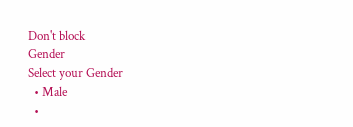Don't block
Gender
Select your Gender
  • Male
  •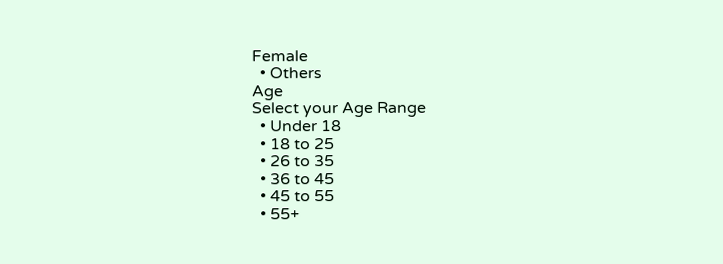Female
  • Others
Age
Select your Age Range
  • Under 18
  • 18 to 25
  • 26 to 35
  • 36 to 45
  • 45 to 55
  • 55+